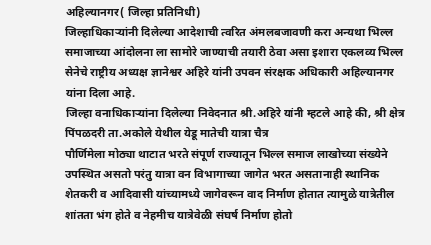अहिल्यानगर( जिल्हा प्रतिनिधी)
जिल्हाधिकाऱ्यांनी दिलेल्या आदेशाची त्वरित अंमलबजावणी करा अन्यथा भिल्ल समाजाच्या आंदोलना ला सामोरे जाण्याची तयारी ठेवा असा इशारा एकलव्य भिल्ल सेनेचे राष्ट्रीय अध्यक्ष ज्ञानेश्वर अहिरे यांनी उपवन संरक्षक अधिकारी अहिल्यानगर यांना दिला आहे.
जिल्हा वनाधिकाऱ्यांना दिलेल्या निवेदनात श्री.अहिरे यांनी म्हटले आहे की, श्री क्षेत्र पिंपळदरी ता.अकोले येथील येडू मातेची यात्रा चैत्र
पौर्णिमेला मोठ्या थाटात भरते संपूर्ण राज्यातून भिल्ल समाज लाखोच्या संख्येने उपस्थित असतो परंतु यात्रा वन विभागाच्या जागेत भरत असतानाही स्थानिक शेतकरी व आदिवासी यांच्यामध्ये जागेवरून वाद निर्माण होतात त्यामुळे यात्रेतील शांतता भंग होते व नेहमीच यात्रेवेळी संघर्ष निर्माण होतो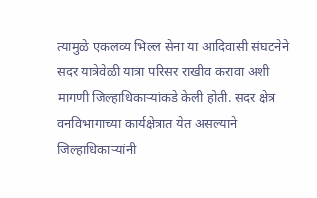त्यामुळे एकलव्य भिल्ल सेना या आदिवासी संघटनेने सदर यात्रेवेळी यात्रा परिसर राखीव करावा अशी मागणी जिल्हाधिकाऱ्यांकडे केली होती. सदर क्षेत्र वनविभागाच्या कार्यक्षेत्रात येत असल्याने जिल्हाधिकाऱ्यांनी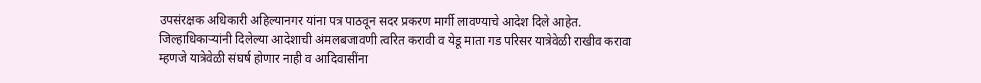उपसंरक्षक अधिकारी अहिल्यानगर यांना पत्र पाठवून सदर प्रकरण मार्गी लावण्याचे आदेश दिले आहेत. जिल्हाधिकाऱ्यांनी दिलेल्या आदेशाची अंमलबजावणी त्वरित करावी व येडू माता गड परिसर यात्रेवेळी राखीव करावा म्हणजे यात्रेवेळी संघर्ष होणार नाही व आदिवासींना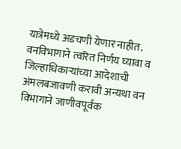यात्रेमध्ये अडचणी येणार नाहीत. वनविभागाने त्वरित निर्णय घ्यावा व जिल्हाधिकाऱ्यांच्या आदेशाची अंमलबजावणी करावी अन्यथा वन विभागाने जाणीवपूर्वक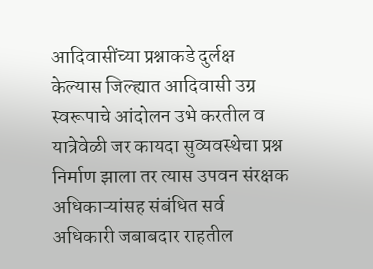आदिवासींच्या प्रश्नाकडे दुर्लक्ष केल्यास जिल्ह्यात आदिवासी उग्र स्वरूपाचे आंदोलन उभे करतील व यात्रेवेळी जर कायदा सुव्यवस्थेचा प्रश्न निर्माण झाला तर त्यास उपवन संरक्षक अधिकाऱ्यांसह संबंधित सर्व अधिकारी जबाबदार राहतील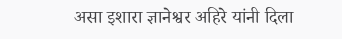असा इशारा ज्ञानेश्वर अहिरे यांनी दिला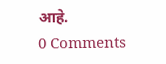आहे.
0 Comments